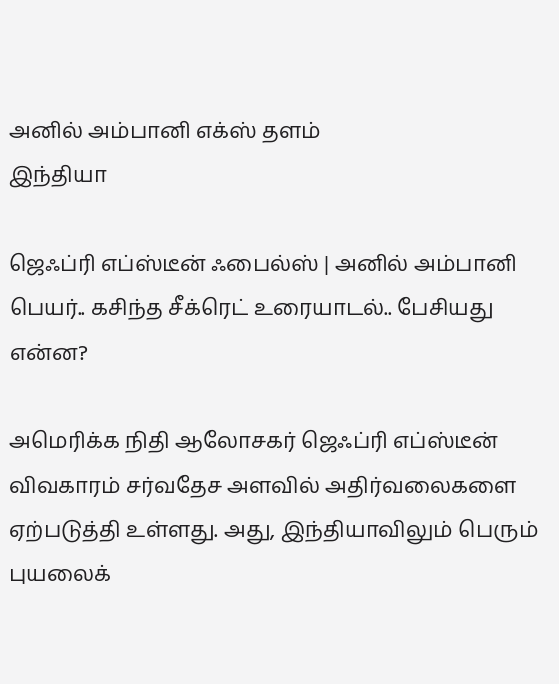அனில் அம்பானி எக்ஸ் தளம்
இந்தியா

ஜெஃப்ரி எப்ஸ்டீன் ஃபைல்ஸ் | அனில் அம்பானி பெயர்.. கசிந்த சீக்ரெட் உரையாடல்.. பேசியது என்ன?

அமெரிக்க நிதி ஆலோசகர் ஜெஃப்ரி எப்ஸ்டீன் விவகாரம் சர்வதேச அளவில் அதிர்வலைகளை ஏற்படுத்தி உள்ளது. அது, இந்தியாவிலும் பெரும் புயலைக்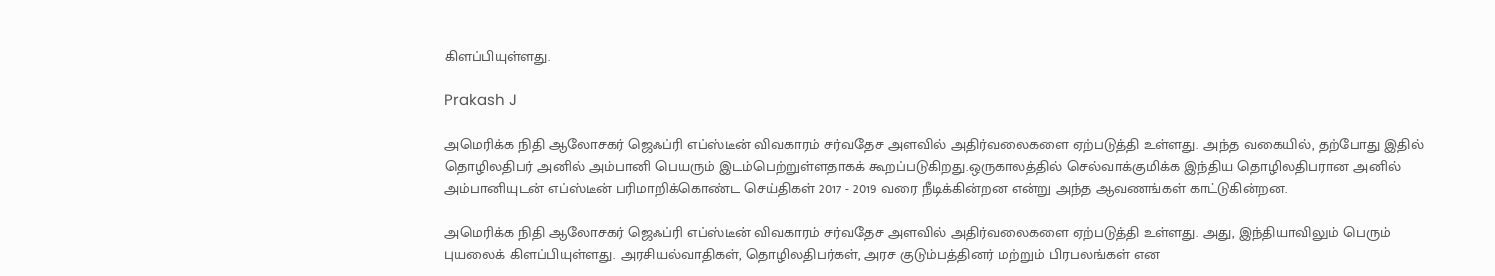கிளப்பியுள்ளது.

Prakash J

அமெரிக்க நிதி ஆலோசகர் ஜெஃப்ரி எப்ஸ்டீன் விவகாரம் சர்வதேச அளவில் அதிர்வலைகளை ஏற்படுத்தி உள்ளது. அந்த வகையில், தற்போது இதில் தொழிலதிபர் அனில் அம்பானி பெயரும் இடம்பெற்றுள்ளதாகக் கூறப்படுகிறது.ஒருகாலத்தில் செல்வாக்குமிக்க இந்திய தொழிலதிபரான அனில் அம்பானியுடன் எப்ஸ்டீன் பரிமாறிக்கொண்ட செய்திகள் 2017 - 2019 வரை நீடிக்கின்றன என்று அந்த ஆவணங்கள் காட்டுகின்றன.

அமெரிக்க நிதி ஆலோசகர் ஜெஃப்ரி எப்ஸ்டீன் விவகாரம் சர்வதேச அளவில் அதிர்வலைகளை ஏற்படுத்தி உள்ளது. அது, இந்தியாவிலும் பெரும் புயலைக் கிளப்பியுள்ளது. அரசியல்வாதிகள், தொழிலதிபர்கள், அரச குடும்பத்தினர் மற்றும் பிரபலங்கள் என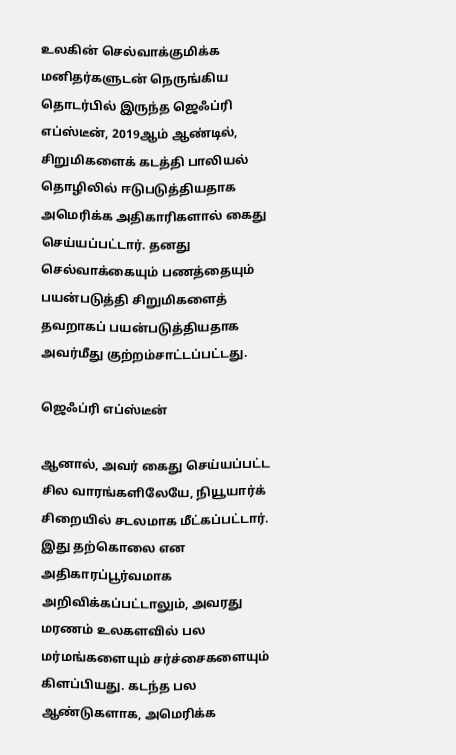உலகின் செல்வாக்குமிக்க மனிதர்களுடன் நெருங்கிய தொடர்பில் இருந்த ஜெஃப்ரி எப்ஸ்டீன், 2019ஆம் ஆண்டில், சிறுமிகளைக் கடத்தி பாலியல் தொழிலில் ஈடுபடுத்தியதாக அமெரிக்க அதிகாரிகளால் கைது செய்யப்பட்டார். தனது செல்வாக்கையும் பணத்தையும் பயன்படுத்தி சிறுமிகளைத் தவறாகப் பயன்படுத்தியதாக அவர்மீது குற்றம்சாட்டப்பட்டது.

ஜெஃப்ரி எப்ஸ்டீன்

ஆனால், அவர் கைது செய்யப்பட்ட சில வாரங்களிலேயே, நியூயார்க் சிறையில் சடலமாக மீட்கப்பட்டார். இது தற்கொலை என அதிகாரப்பூர்வமாக அறிவிக்கப்பட்டாலும், அவரது மரணம் உலகளவில் பல மர்மங்களையும் சர்ச்சைகளையும் கிளப்பியது. கடந்த பல ஆண்டுகளாக, அமெரிக்க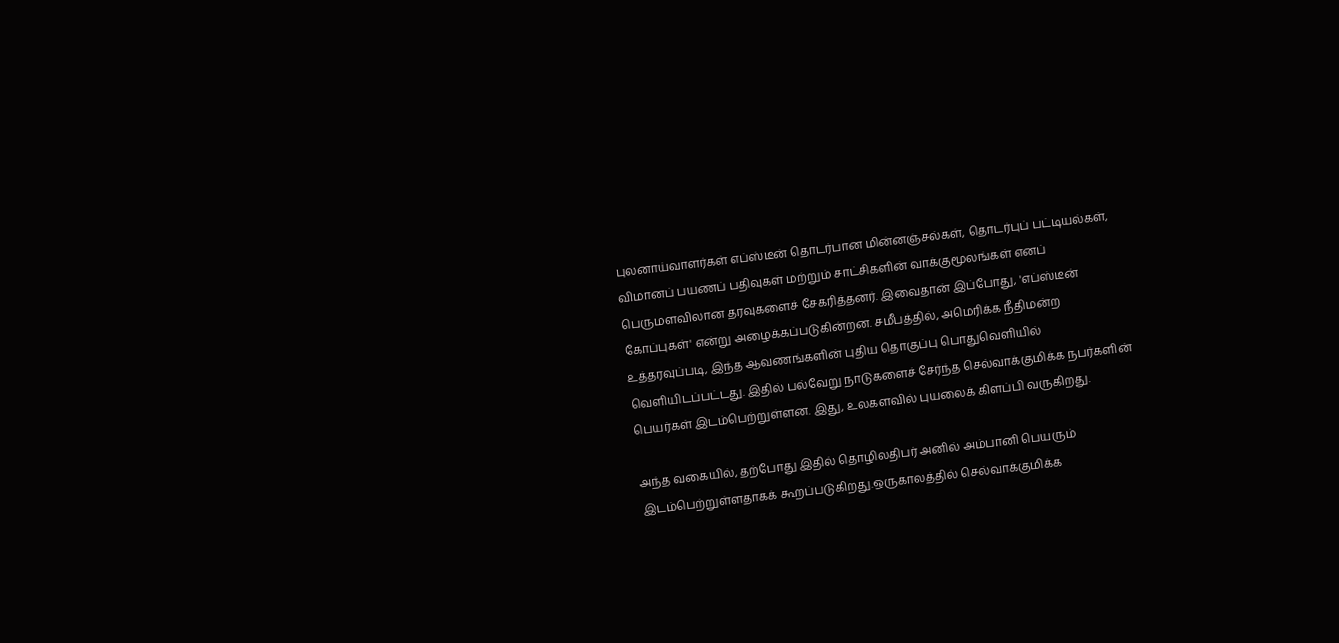புலனாய்வாளர்கள் எப்ஸ்டீன் தொடர்பான மின்னஞ்சல்கள், தொடர்புப் பட்டியல்கள், விமானப் பயணப் பதிவுகள் மற்றும் சாட்சிகளின் வாக்குமூலங்கள் எனப் பெருமளவிலான தரவுகளைச் சேகரித்தனர். இவைதான் இப்போது, 'எப்ஸ்டீன் கோப்புகள்' என்று அழைக்கப்படுகின்றன. சமீபத்தில், அமெரிக்க நீதிமன்ற உத்தரவுப்படி, இந்த ஆவணங்களின் புதிய தொகுப்பு பொதுவெளியில் வெளியிடப்பட்டது. இதில் பல்வேறு நாடுகளைச் சேர்ந்த செல்வாக்குமிக்க நபர்களின் பெயர்கள் இடம்பெற்றுள்ளன. இது, உலகளவில் புயலைக் கிளப்பி வருகிறது.

அந்த வகையில், தற்போது இதில் தொழிலதிபர் அனில் அம்பானி பெயரும் இடம்பெற்றுள்ளதாகக் கூறப்படுகிறது.ஒருகாலத்தில் செல்வாக்குமிக்க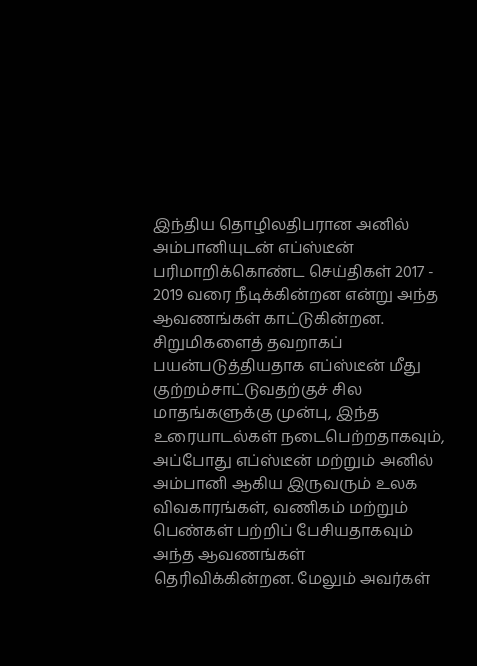இந்திய தொழிலதிபரான அனில் அம்பானியுடன் எப்ஸ்டீன் பரிமாறிக்கொண்ட செய்திகள் 2017 - 2019 வரை நீடிக்கின்றன என்று அந்த ஆவணங்கள் காட்டுகின்றன. சிறுமிகளைத் தவறாகப் பயன்படுத்தியதாக எப்ஸ்டீன் மீது குற்றம்சாட்டுவதற்குச் சில மாதங்களுக்கு முன்பு, இந்த உரையாடல்கள் நடைபெற்றதாகவும், அப்போது எப்ஸ்டீன் மற்றும் அனில் அம்பானி ஆகிய இருவரும் உலக விவகாரங்கள், வணிகம் மற்றும் பெண்கள் பற்றிப் பேசியதாகவும் அந்த ஆவணங்கள் தெரிவிக்கின்றன. மேலும் அவர்கள்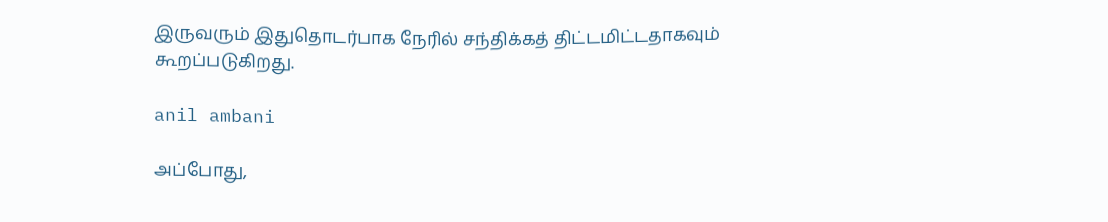இருவரும் இதுதொடர்பாக நேரில் சந்திக்கத் திட்டமிட்டதாகவும் கூறப்படுகிறது.

anil ambani

அப்போது,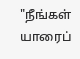"நீங்கள் யாரைப்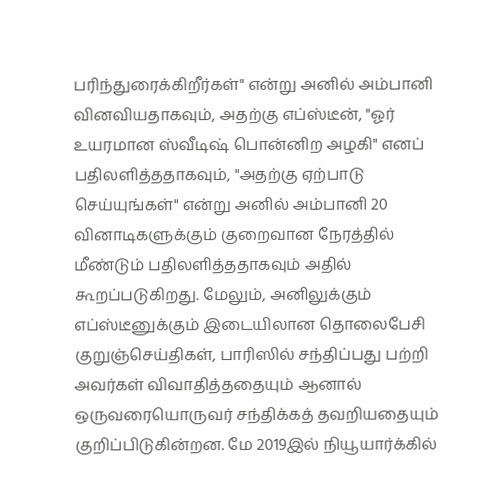பரிந்துரைக்கிறீர்கள்" என்று அனில் அம்பானி வினவியதாகவும், அதற்கு எப்ஸ்டீன், "ஓர் உயரமான ஸ்வீடிஷ் பொன்னிற அழகி" எனப் பதிலளித்ததாகவும், "அதற்கு ஏற்பாடு செய்யுங்கள்" என்று அனில் அம்பானி 20 வினாடிகளுக்கும் குறைவான நேரத்தில் மீண்டும் பதிலளித்ததாகவும் அதில் கூறப்படுகிறது. மேலும், அனிலுக்கும் எப்ஸ்டீனுக்கும் இடையிலான தொலைபேசி குறுஞ்செய்திகள், பாரிஸில் சந்திப்பது பற்றி அவர்கள் விவாதித்ததையும் ஆனால் ஒருவரையொருவர் சந்திக்கத் தவறியதையும் குறிப்பிடுகின்றன. மே 2019இல் நியூயார்க்கில்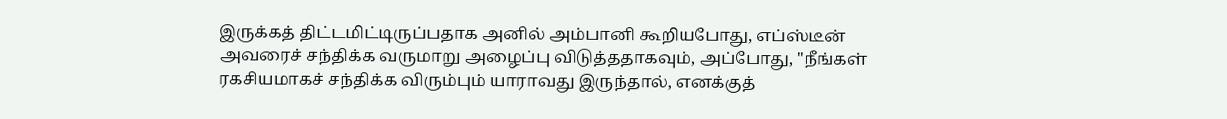இருக்கத் திட்டமிட்டிருப்பதாக அனில் அம்பானி கூறியபோது, எப்ஸ்டீன் அவரைச் சந்திக்க வருமாறு அழைப்பு விடுத்ததாகவும், அப்போது, "நீங்கள் ரகசியமாகச் சந்திக்க விரும்பும் யாராவது இருந்தால், எனக்குத்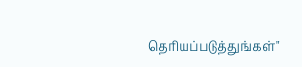தெரியப்படுத்துங்கள்"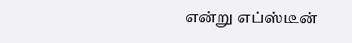என்று எப்ஸ்டீன்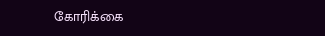கோரிக்கை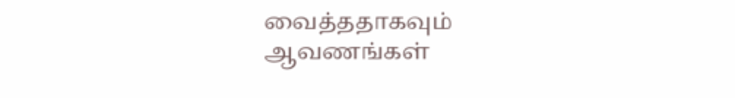வைத்ததாகவும் ஆவணங்கள்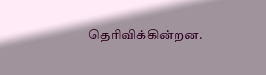தெரிவிக்கின்றன.